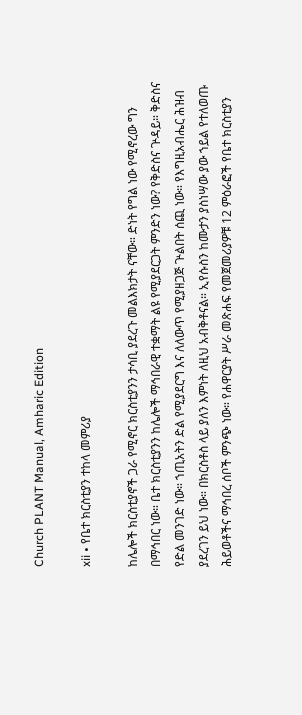Church PLANT Manual, Amharic Edition

xii • የቤተ ክርስቲያን ተከላ መምሪያ

ከሌሎች ክርስቲያኖች ጋራ የሚኖር ክርስቲያንን ታሳቢ ያደረጉ መልእክታት ናቸው። ድነት የግል ነው የሚኖረው ግን በማኅበር ነው። ቤተ ክርስቲያንን ከሌሎች ማኅበራዊ ተቋማት ልዩ የሚያደርጋት ምንድን ነው? የቅድስና ጕዳይ። ቅድስና የድል መንገድ ነው። ኀጢአትን ድል የሚያደርግ እና ለለውጥ የሚያዘጋጅ ጕልበት ሰጪ ነው። የእግዚአብሔር ሕዝብ ያደረገን ይህ ነው። በክርስቶስ ላይ ያለን እምነት ለዚህ አብቅቶናል። ኢየሱስን ከሙታን ያስነሣው ያው ኀይል የተለወጡ ሕይወቶችና ማኅበረ ሰቦች ምንጭ ነው። የሐዋርያት ሥራ መጽሐፍ የመጀመሪያዎቹ 12 ምዕራፎች የቤተ ክርስቲያን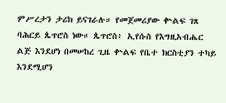ምሥረታን ታሪክ ይናገራሉ። የመጀመሪያው ቍልፍ ገጸ ባሕርይ ጴጥሮስ ነው። ጴጥሮስ፥ ኢየሱስ የእግዚአብሔር ልጅ እንደሆነ በመሠከረ ጊዜ ቍልፍ የቤተ ክርስቲያን ተካይ እንደሚሆን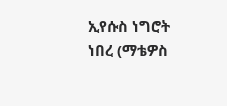ኢየሱስ ነግሮት ነበረ (ማቴዎስ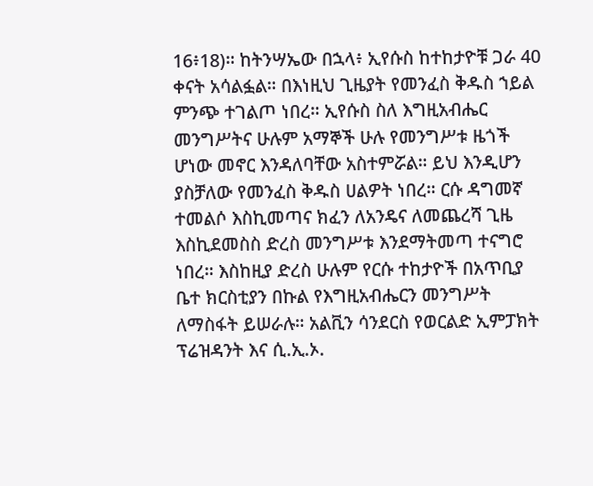16፥18)። ከትንሣኤው በኋላ፥ ኢየሱስ ከተከታዮቹ ጋራ 40 ቀናት አሳልፏል። በእነዚህ ጊዜያት የመንፈስ ቅዱስ ኀይል ምንጭ ተገልጦ ነበረ። ኢየሱስ ስለ እግዚአብሔር መንግሥትና ሁሉም አማኞች ሁሉ የመንግሥቱ ዜጎች ሆነው መኖር እንዳለባቸው አስተምሯል። ይህ እንዲሆን ያስቻለው የመንፈስ ቅዱስ ሀልዎት ነበረ። ርሱ ዳግመኛ ተመልሶ እስኪመጣና ክፈን ለአንዴና ለመጨረሻ ጊዜ እስኪደመስስ ድረስ መንግሥቱ እንደማትመጣ ተናግሮ ነበረ። እስከዚያ ድረስ ሁሉም የርሱ ተከታዮች በአጥቢያ ቤተ ክርስቲያን በኩል የእግዚአብሔርን መንግሥት ለማስፋት ይሠራሉ። አልቪን ሳንደርስ የወርልድ ኢምፓክት ፕሬዝዳንት እና ሲ.ኢ.ኦ.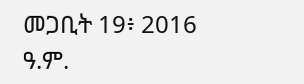መጋቢት 19፥ 2016 ዓ.ም.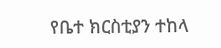የቤተ ክርስቲያን ተከላ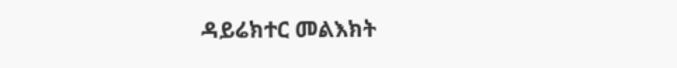ዳይሬክተር መልእክት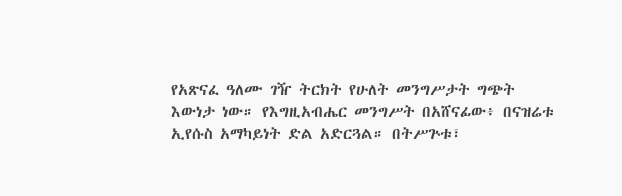የአጽናፈ ዓለሙ ገዥ ትርክት የሁለት መንግሥታት ግጭት እውነታ ነው። የእግዚአብሔር መንግሥት በአሸናፊው፥ በናዝሬቱ ኢየሱስ አማካይነት ድል አድርጓል። በትሥጕቱ፣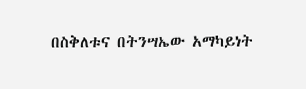በስቅለቱና በትንሣኤው አማካይነት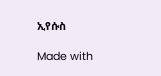ኢየሱስ

Made with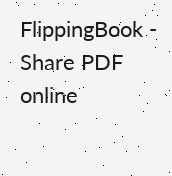FlippingBook - Share PDF online